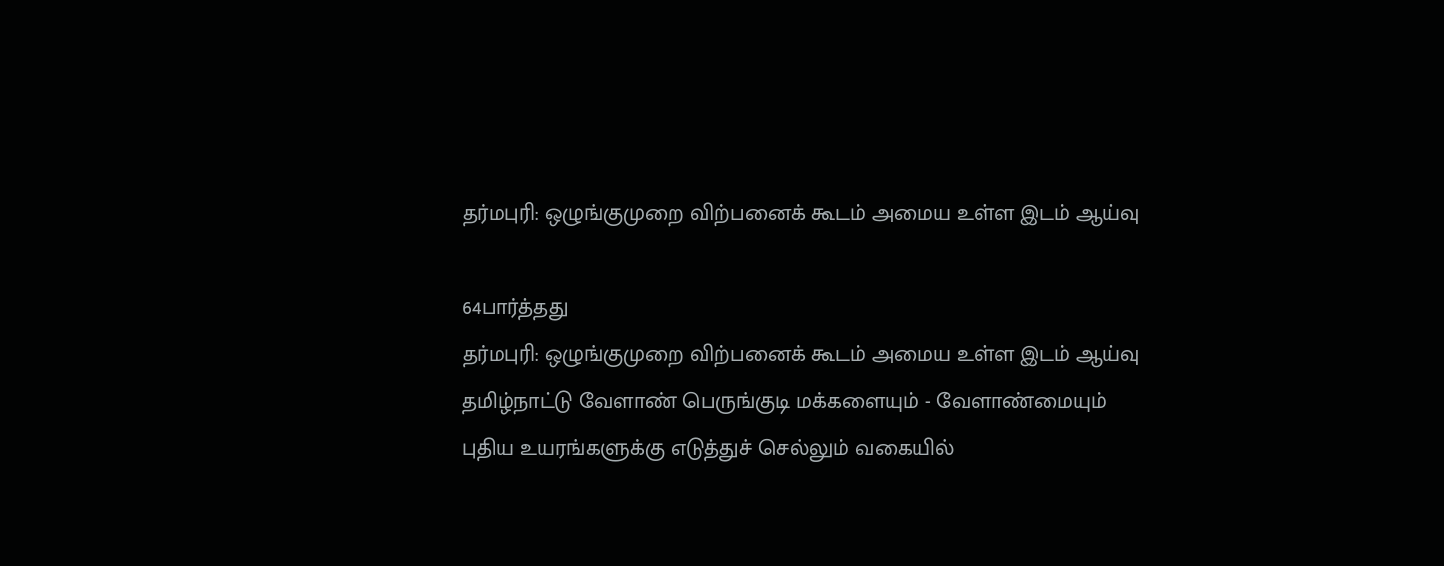தர்மபுரி: ஒழுங்குமுறை விற்பனைக் கூடம் அமைய உள்ள இடம் ஆய்வு

64பார்த்தது
தர்மபுரி: ஒழுங்குமுறை விற்பனைக் கூடம் அமைய உள்ள இடம் ஆய்வு
தமிழ்நாட்டு வேளாண் பெருங்குடி மக்களையும் - வேளாண்மையும் புதிய உயரங்களுக்கு எடுத்துச் செல்லும் வகையில்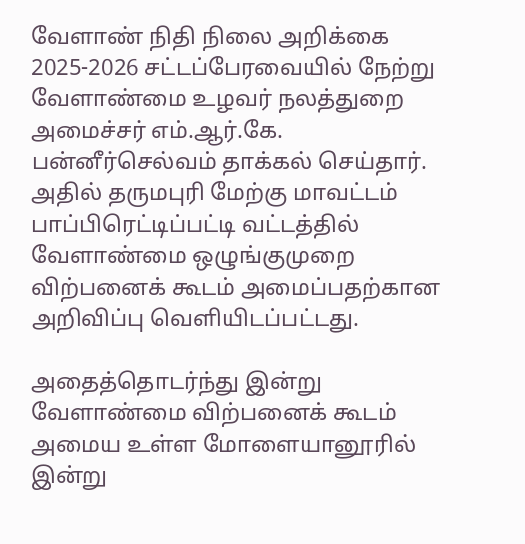வேளாண் நிதி நிலை அறிக்கை 2025-2026 சட்டப்பேரவையில் நேற்று வேளாண்மை உழவர் நலத்துறை அமைச்சர் எம்.ஆர்.கே. பன்னீர்செல்வம் தாக்கல் செய்தார். அதில் தருமபுரி மேற்கு மாவட்டம் பாப்பிரெட்டிப்பட்டி வட்டத்தில் வேளாண்மை ஒழுங்குமுறை விற்பனைக் கூடம் அமைப்பதற்கான அறிவிப்பு வெளியிடப்பட்டது.

அதைத்தொடர்ந்து இன்று வேளாண்மை விற்பனைக் கூடம் அமைய உள்ள மோளையானூரில் இன்று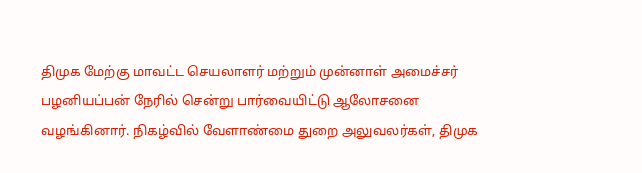திமுக மேற்கு மாவட்ட செயலாளர் மற்றும் முன்னாள் அமைச்சர் பழனியப்பன் நேரில் சென்று பார்வையிட்டு ஆலோசனை வழங்கினார். நிகழ்வில் வேளாண்மை துறை அலுவலர்கள், திமுக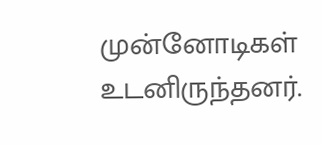முன்னோடிகள் உடனிருந்தனர்.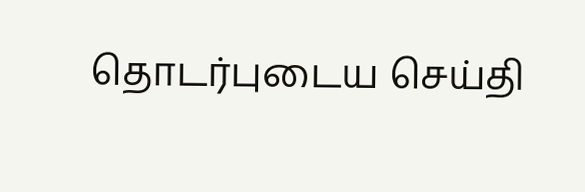தொடர்புடைய செய்தி